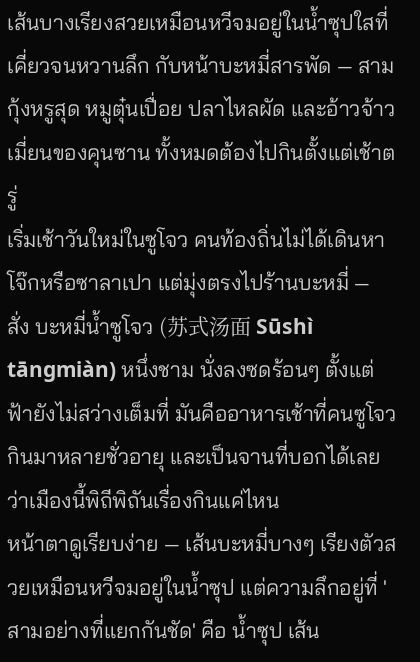เส้นบางเรียงสวยเหมือนหวีจมอยู่ในน้ำซุปใสที่เคี่ยวจนหวานลึก กับหน้าบะหมี่สารพัด — สามกุ้งหรูสุด หมูตุ๋นเปื่อย ปลาไหลผัด และอ้าวจ้าวเมี่ยนของคุนซาน ทั้งหมดต้องไปกินตั้งแต่เช้าตรู่
เริ่มเช้าวันใหม่ในซูโจว คนท้องถิ่นไม่ได้เดินหาโจ๊กหรือซาลาเปา แต่มุ่งตรงไปร้านบะหมี่ — สั่ง บะหมี่น้ำซูโจว (苏式汤面 Sūshì tāngmiàn) หนึ่งชาม นั่งลงซดร้อนๆ ตั้งแต่ฟ้ายังไม่สว่างเต็มที่ มันคืออาหารเช้าที่คนซูโจวกินมาหลายชั่วอายุ และเป็นจานที่บอกได้เลยว่าเมืองนี้พิถีพิถันเรื่องกินแค่ไหน
หน้าตาดูเรียบง่าย — เส้นบะหมี่บางๆ เรียงตัวสวยเหมือนหวีจมอยู่ในน้ำซุป แต่ความลึกอยู่ที่ 'สามอย่างที่แยกกันชัด' คือ น้ำซุป เส้น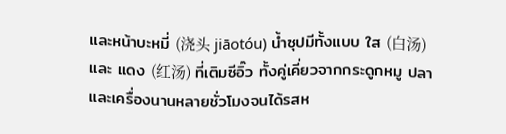และหน้าบะหมี่ (浇头 jiāotóu) น้ำซุปมีทั้งแบบ ใส (白汤) และ แดง (红汤) ที่เติมซีอิ๊ว ทั้งคู่เคี่ยวจากกระดูกหมู ปลา และเครื่องนานหลายชั่วโมงจนได้รสห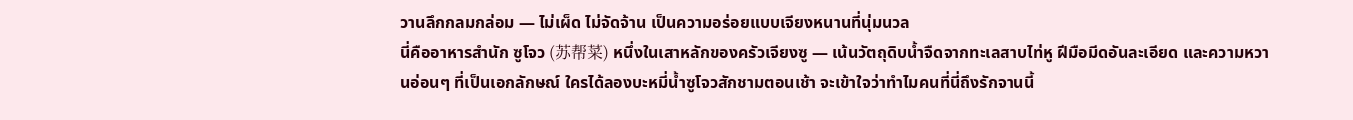วานลึกกลมกล่อม — ไม่เผ็ด ไม่จัดจ้าน เป็นความอร่อยแบบเจียงหนานที่นุ่มนวล
นี่คืออาหารสำนัก ซูโจว (苏帮菜) หนึ่งในเสาหลักของครัวเจียงซู — เน้นวัตถุดิบน้ำจืดจากทะเลสาบไท่หู ฝีมือมีดอันละเอียด และความหวานอ่อนๆ ที่เป็นเอกลักษณ์ ใครได้ลองบะหมี่น้ำซูโจวสักชามตอนเช้า จะเข้าใจว่าทำไมคนที่นี่ถึงรักจานนี้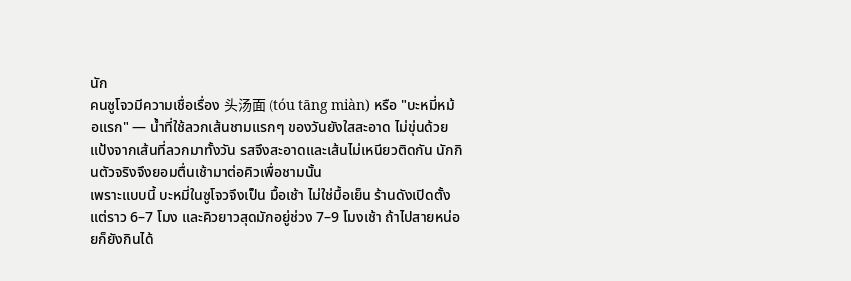นัก
คนซูโจวมีความเชื่อเรื่อง 头汤面 (tóu tāng miàn) หรือ "บะหมี่หม้อแรก" — น้ำที่ใช้ลวกเส้นชามแรกๆ ของวันยังใสสะอาด ไม่ขุ่นด้วยแป้งจากเส้นที่ลวกมาทั้งวัน รสจึงสะอาดและเส้นไม่เหนียวติดกัน นักกินตัวจริงจึงยอมตื่นเช้ามาต่อคิวเพื่อชามนั้น
เพราะแบบนี้ บะหมี่ในซูโจวจึงเป็น มื้อเช้า ไม่ใช่มื้อเย็น ร้านดังเปิดตั้งแต่ราว 6–7 โมง และคิวยาวสุดมักอยู่ช่วง 7–9 โมงเช้า ถ้าไปสายหน่อยก็ยังกินได้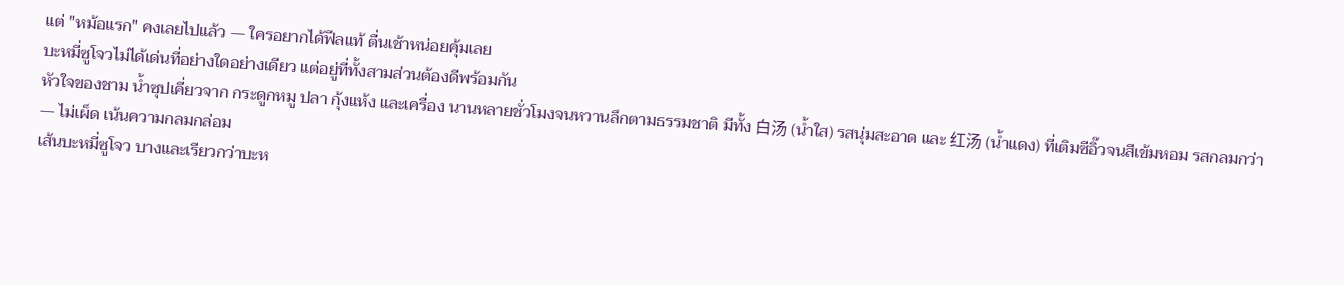แต่ "หม้อแรก" คงเลยไปแล้ว — ใครอยากได้ฟีลแท้ ตื่นเช้าหน่อยคุ้มเลย
บะหมี่ซูโจวไม่ได้เด่นที่อย่างใดอย่างเดียว แต่อยู่ที่ทั้งสามส่วนต้องดีพร้อมกัน
หัวใจของชาม น้ำซุปเคี่ยวจาก กระดูกหมู ปลา กุ้งแห้ง และเครื่อง นานหลายชั่วโมงจนหวานลึกตามธรรมชาติ มีทั้ง 白汤 (น้ำใส) รสนุ่มสะอาด และ 红汤 (น้ำแดง) ที่เติมซีอิ๊วจนสีเข้มหอม รสกลมกว่า — ไม่เผ็ด เน้นความกลมกล่อม
เส้นบะหมี่ซูโจว บางและเรียวกว่าบะห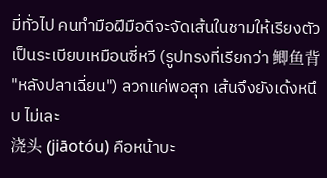มี่ทั่วไป คนทำมือฝีมือดีจะจัดเส้นในชามให้เรียงตัวเป็นระเบียบเหมือนซี่หวี (รูปทรงที่เรียกว่า 鲫鱼背 "หลังปลาเฉี่ยน") ลวกแค่พอสุก เส้นจึงยังเด้งหนึบ ไม่เละ
浇头 (jiāotóu) คือหน้าบะ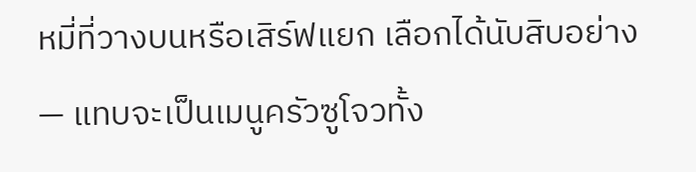หมี่ที่วางบนหรือเสิร์ฟแยก เลือกได้นับสิบอย่าง — แทบจะเป็นเมนูครัวซูโจวทั้ง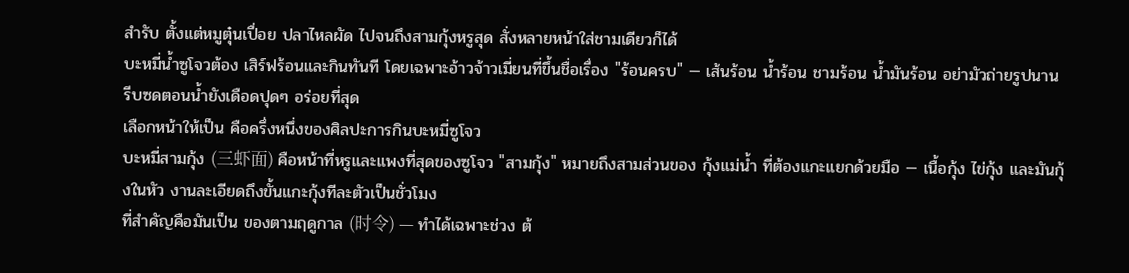สำรับ ตั้งแต่หมูตุ๋นเปื่อย ปลาไหลผัด ไปจนถึงสามกุ้งหรูสุด สั่งหลายหน้าใส่ชามเดียวก็ได้
บะหมี่น้ำซูโจวต้อง เสิร์ฟร้อนและกินทันที โดยเฉพาะอ้าวจ้าวเมี่ยนที่ขึ้นชื่อเรื่อง "ร้อนครบ" — เส้นร้อน น้ำร้อน ชามร้อน น้ำมันร้อน อย่ามัวถ่ายรูปนาน รีบซดตอนน้ำยังเดือดปุดๆ อร่อยที่สุด
เลือกหน้าให้เป็น คือครึ่งหนึ่งของศิลปะการกินบะหมี่ซูโจว
บะหมี่สามกุ้ง (三虾面) คือหน้าที่หรูและแพงที่สุดของซูโจว "สามกุ้ง" หมายถึงสามส่วนของ กุ้งแม่น้ำ ที่ต้องแกะแยกด้วยมือ — เนื้อกุ้ง ไข่กุ้ง และมันกุ้งในหัว งานละเอียดถึงขั้นแกะกุ้งทีละตัวเป็นชั่วโมง
ที่สำคัญคือมันเป็น ของตามฤดูกาล (时令) — ทำได้เฉพาะช่วง ต้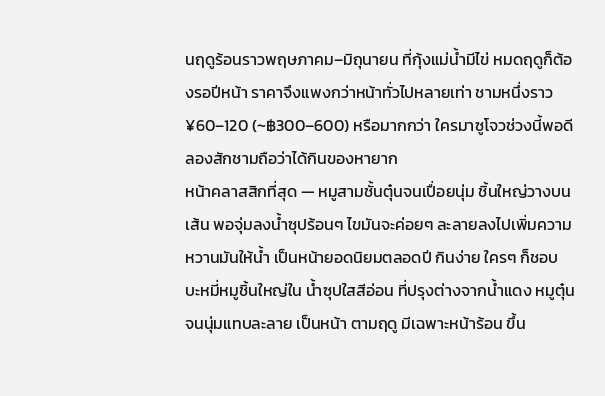นฤดูร้อนราวพฤษภาคม–มิถุนายน ที่กุ้งแม่น้ำมีไข่ หมดฤดูก็ต้องรอปีหน้า ราคาจึงแพงกว่าหน้าทั่วไปหลายเท่า ชามหนึ่งราว ¥60–120 (~฿300–600) หรือมากกว่า ใครมาซูโจวช่วงนี้พอดี ลองสักชามถือว่าได้กินของหายาก
หน้าคลาสสิกที่สุด — หมูสามชั้นตุ๋นจนเปื่อยนุ่ม ชิ้นใหญ่วางบนเส้น พอจุ่มลงน้ำซุปร้อนๆ ไขมันจะค่อยๆ ละลายลงไปเพิ่มความหวานมันให้น้ำ เป็นหน้ายอดนิยมตลอดปี กินง่าย ใครๆ ก็ชอบ
บะหมี่หมูชิ้นใหญ่ใน น้ำซุปใสสีอ่อน ที่ปรุงต่างจากน้ำแดง หมูตุ๋นจนนุ่มแทบละลาย เป็นหน้า ตามฤดู มีเฉพาะหน้าร้อน ขึ้น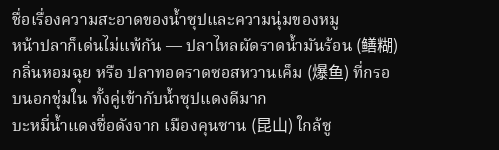ชื่อเรื่องความสะอาดของน้ำซุปและความนุ่มของหมู
หน้าปลาก็เด่นไม่แพ้กัน — ปลาไหลผัดราดน้ำมันร้อน (鳝糊) กลิ่นหอมฉุย หรือ ปลาทอดราดซอสหวานเค็ม (爆鱼) ที่กรอบนอกชุ่มใน ทั้งคู่เข้ากับน้ำซุปแดงดีมาก
บะหมี่น้ำแดงชื่อดังจาก เมืองคุนซาน (昆山) ใกล้ซู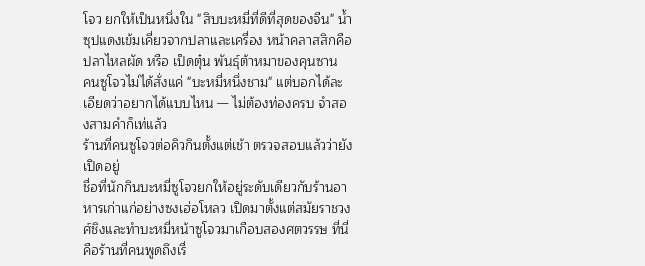โจว ยกให้เป็นหนึ่งใน "สิบบะหมี่ที่ดีที่สุดของจีน" น้ำซุปแดงเข้มเคี่ยวจากปลาและเครื่อง หน้าคลาสสิกคือ ปลาไหลผัด หรือ เป็ดตุ๋น พันธุ์ต้าหมาของคุนซาน
คนซูโจวไม่ได้สั่งแค่ "บะหมี่หนึ่งชาม" แต่บอกได้ละเอียดว่าอยากได้แบบไหน — ไม่ต้องท่องครบ จำสองสามคำก็เท่แล้ว
ร้านที่คนซูโจวต่อคิวกินตั้งแต่เช้า ตรวจสอบแล้วว่ายังเปิดอยู่
ชื่อที่นักกินบะหมี่ซูโจวยกให้อยู่ระดับเดียวกับร้านอาหารเก่าแก่อย่างซงเฮ่อโหลว เปิดมาตั้งแต่สมัยราชวงศ์ชิงและทำบะหมี่หน้าซูโจวมาเกือบสองศตวรรษ ที่นี่คือร้านที่คนพูดถึงเรื่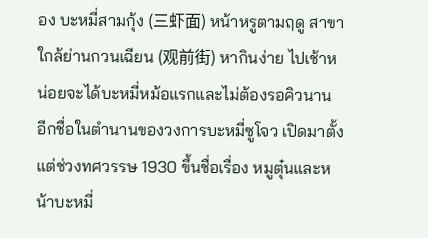อง บะหมี่สามกุ้ง (三虾面) หน้าหรูตามฤดู สาขาใกล้ย่านกวนเฉียน (观前街) หากินง่าย ไปเช้าหน่อยจะได้บะหมี่หม้อแรกและไม่ต้องรอคิวนาน
อีกชื่อในตำนานของวงการบะหมี่ซูโจว เปิดมาตั้งแต่ช่วงทศวรรษ 1930 ขึ้นชื่อเรื่อง หมูตุ๋นและหน้าบะหมี่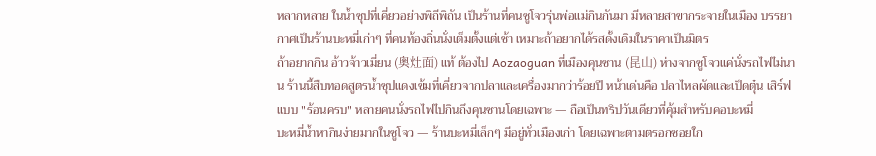หลากหลาย ในน้ำซุปที่เคี่ยวอย่างพิถีพิถัน เป็นร้านที่คนซูโจวรุ่นพ่อแม่กินกันมา มีหลายสาขากระจายในเมือง บรรยากาศเป็นร้านบะหมี่เก่าๆ ที่คนท้องถิ่นนั่งเต็มตั้งแต่เช้า เหมาะถ้าอยากได้รสดั้งเดิมในราคาเป็นมิตร
ถ้าอยากกิน อ้าวจ้าวเมี่ยน (奥灶面) แท้ ต้องไป Aozaoguan ที่เมืองคุนซาน (昆山) ห่างจากซูโจวแค่นั่งรถไฟไม่นาน ร้านนี้สืบทอดสูตรน้ำซุปแดงเข้มที่เคี่ยวจากปลาและเครื่องมากว่าร้อยปี หน้าเด่นคือ ปลาไหลผัดและเป็ดตุ๋น เสิร์ฟแบบ "ร้อนครบ" หลายคนนั่งรถไฟไปกินถึงคุนซานโดยเฉพาะ — ถือเป็นทริปวันเดียวที่คุ้มสำหรับคอบะหมี่
บะหมี่น้ำหากินง่ายมากในซูโจว — ร้านบะหมี่เล็กๆ มีอยู่ทั่วเมืองเก่า โดยเฉพาะตามตรอกซอยใก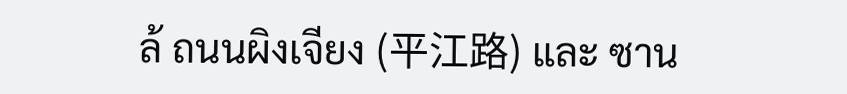ล้ ถนนผิงเจียง (平江路) และ ซาน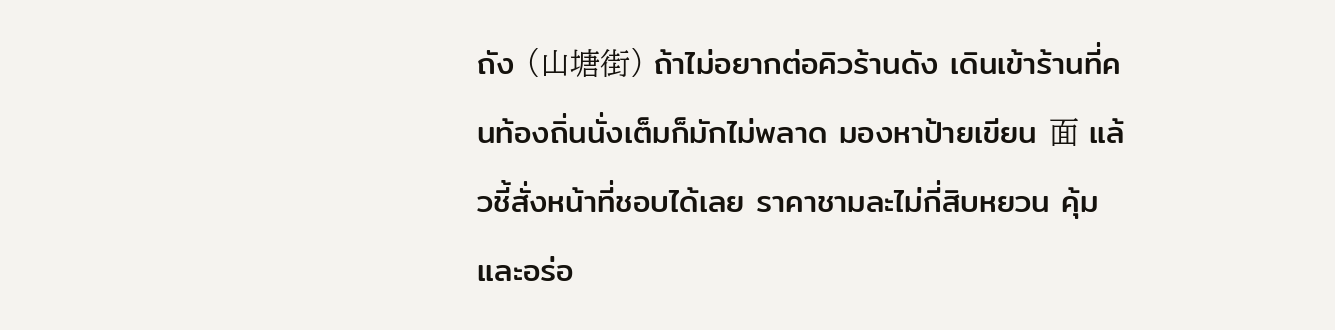ถัง (山塘街) ถ้าไม่อยากต่อคิวร้านดัง เดินเข้าร้านที่คนท้องถิ่นนั่งเต็มก็มักไม่พลาด มองหาป้ายเขียน 面 แล้วชี้สั่งหน้าที่ชอบได้เลย ราคาชามละไม่กี่สิบหยวน คุ้มและอร่อ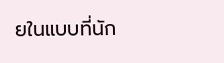ยในแบบที่นัก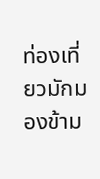ท่องเที่ยวมักมองข้าม